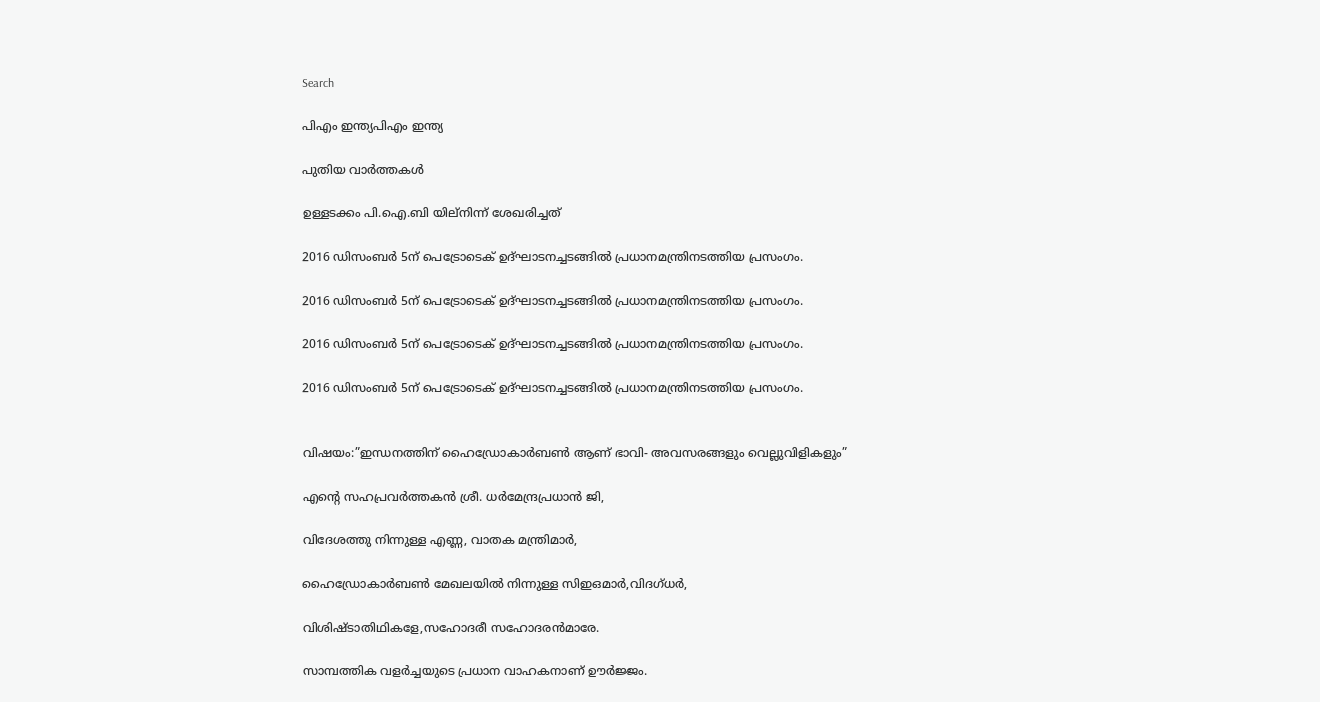Search

പിഎം ഇന്ത്യപിഎം ഇന്ത്യ

പുതിയ വാർത്തകൾ

ഉള്ളടക്കം പി.ഐ.ബി യില്നിന്ന് ശേഖരിച്ചത്

2016 ഡിസംബര്‍ 5ന് പെട്രോടെക് ഉദ്ഘാടനച്ചടങ്ങില്‍ പ്രധാനമന്ത്രിനടത്തിയ പ്രസംഗം.

2016 ഡിസംബര്‍ 5ന് പെട്രോടെക് ഉദ്ഘാടനച്ചടങ്ങില്‍ പ്രധാനമന്ത്രിനടത്തിയ പ്രസംഗം.

2016 ഡിസംബര്‍ 5ന് പെട്രോടെക് ഉദ്ഘാടനച്ചടങ്ങില്‍ പ്രധാനമന്ത്രിനടത്തിയ പ്രസംഗം.

2016 ഡിസംബര്‍ 5ന് പെട്രോടെക് ഉദ്ഘാടനച്ചടങ്ങില്‍ പ്രധാനമന്ത്രിനടത്തിയ പ്രസംഗം.


വിഷയം:”ഇന്ധനത്തിന് ഹൈഡ്രോകാര്‍ബണ്‍ ആണ് ഭാവി- അവസരങ്ങളും വെല്ലുവിളികളും”

എന്റെ സഹപ്രവര്‍ത്തകന്‍ ശ്രീ. ധര്‍മേന്ദ്രപ്രധാന്‍ ജി,

വിദേശത്തു നിന്നുള്ള എണ്ണ, വാതക മന്ത്രിമാര്‍,

ഹൈഡ്രോകാര്‍ബണ്‍ മേഖലയില്‍ നിന്നുള്ള സിഇഒമാര്‍,വിദഗ്ധര്‍,

വിശിഷ്ടാതിഥികളേ,സഹോദരീ സഹോദരന്‍മാരേ.

സാമ്പത്തിക വളര്‍ച്ചയുടെ പ്രധാന വാഹകനാണ് ഊര്‍ജ്ജം.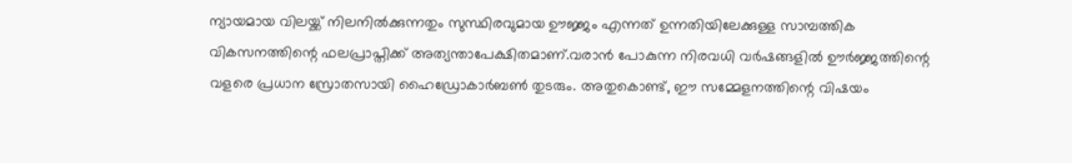ന്യായമായ വിലയ്ക്ക് നിലനില്‍ക്കുന്നതും സുസ്ഥിരവുമായ ഊജ്ജം എന്നത് ഉന്നതിയിലേക്കുള്ള സാമ്പത്തിക വികസനത്തിന്റെ ഫലപ്രാപ്തിക്ക് അത്യന്താപേക്ഷിതമാണ്.വരാന്‍ പോകുന്ന നിരവധി വര്‍ഷങ്ങളില്‍ ഊര്‍ജ്ജത്തിന്റെ വളരെ പ്രധാന സ്രോതസായി ഹൈഡ്രോകാര്‍ബണ്‍ തുടരും. അതുകൊണ്ട്, ഈ സമ്മേളനത്തിന്റെ വിഷയം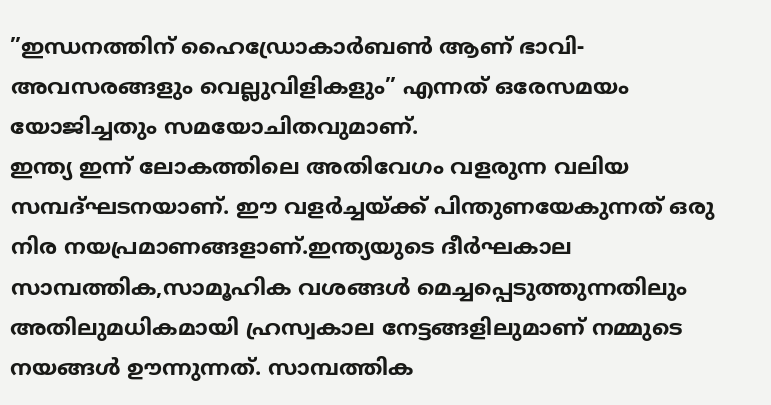”ഇന്ധനത്തിന് ഹൈഡ്രോകാര്‍ബണ്‍ ആണ് ഭാവി- അവസരങ്ങളും വെല്ലുവിളികളും” എന്നത് ഒരേസമയം യോജിച്ചതും സമയോചിതവുമാണ്.
ഇന്ത്യ ഇന്ന് ലോകത്തിലെ അതിവേഗം വളരുന്ന വലിയ സമ്പദ്ഘടനയാണ്. ഈ വളര്‍ച്ചയ്ക്ക് പിന്തുണയേകുന്നത് ഒരു നിര നയപ്രമാണങ്ങളാണ്.ഇന്ത്യയുടെ ദീര്‍ഘകാല സാമ്പത്തിക,സാമൂഹിക വശങ്ങള്‍ മെച്ചപ്പെടുത്തുന്നതിലും അതിലുമധികമായി ഹ്രസ്വകാല നേട്ടങ്ങളിലുമാണ് നമ്മുടെ നയങ്ങള്‍ ഊന്നുന്നത്. സാമ്പത്തിക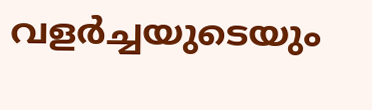വളര്‍ച്ചയുടെയും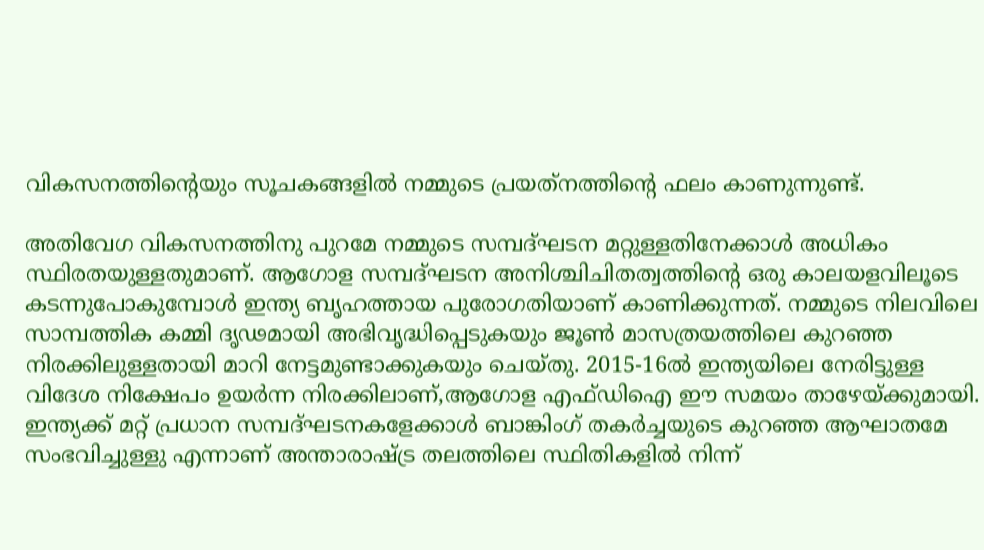വികസനത്തിന്റെയും സൂചകങ്ങളില്‍ നമ്മുടെ പ്രയത്‌നത്തിന്റെ ഫലം കാണുന്നുണ്ട്.

അതിവേഗ വികസനത്തിനു പുറമേ നമ്മുടെ സമ്പദ്ഘടന മറ്റുള്ളതിനേക്കാള്‍ അധികം സ്ഥിരതയുള്ളതുമാണ്. ആഗോള സമ്പദ്ഘടന അനിശ്ചിചിതത്വത്തിന്റെ ഒരു കാലയളവിലൂടെ കടന്നുപോകുമ്പോള്‍ ഇന്ത്യ ബൃഹത്തായ പുരോഗതിയാണ് കാണിക്കുന്നത്. നമ്മുടെ നിലവിലെ സാമ്പത്തിക കമ്മി ദൃഢമായി അഭിവൃദ്ധിപ്പെടുകയും ജൂണ്‍ മാസത്രയത്തിലെ കുറഞ്ഞ നിരക്കിലുള്ളതായി മാറി നേട്ടമുണ്ടാക്കുകയും ചെയ്തു. 2015-16ല്‍ ഇന്ത്യയിലെ നേരിട്ടുള്ള വിദേശ നിക്ഷേപം ഉയര്‍ന്ന നിരക്കിലാണ്,ആഗോള എഫ്ഡിഐ ഈ സമയം താഴേയ്ക്കുമായി. ഇന്ത്യക്ക് മറ്റ് പ്രധാന സമ്പദ്ഘടനകളേക്കാള്‍ ബാങ്കിംഗ് തകര്‍ച്ചയുടെ കുറഞ്ഞ ആഘാതമേ സംഭവിച്ചുള്ളു എന്നാണ് അന്താരാഷ്ട്ര തലത്തിലെ സ്ഥിതികളില്‍ നിന്ന്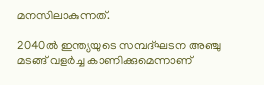മനസിലാകുന്നത്.

2040ല്‍ ഇന്ത്യയുടെ സമ്പദ്ഘടന അഞ്ചു മടങ്ങ് വളര്‍ച്ച കാണിക്കുമെന്നാണ്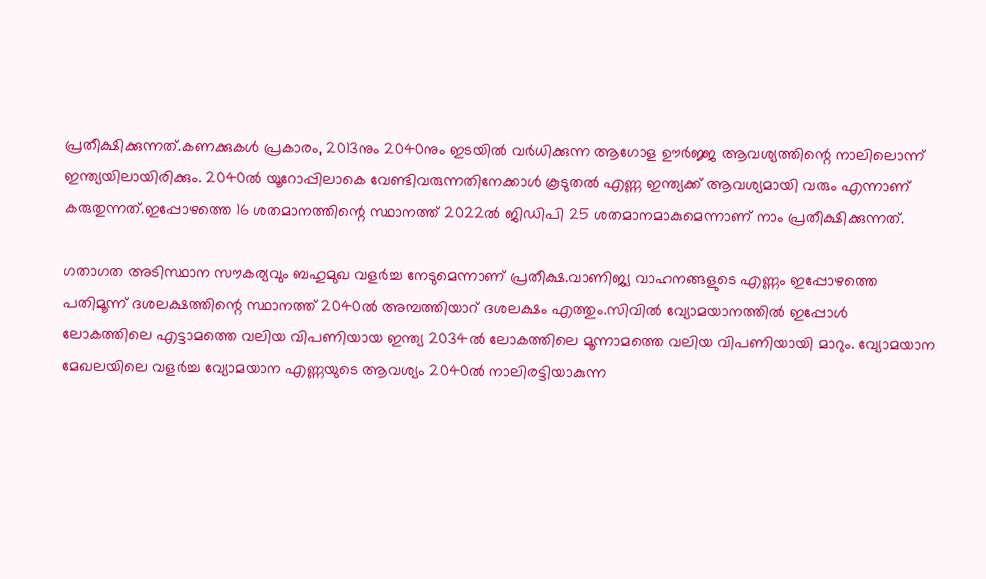പ്രതീക്ഷിക്കുന്നത്.കണക്കുകള്‍ പ്രകാരം, 2013നും 2040നും ഇടയില്‍ വര്‍ധിക്കുന്ന ആഗോള ഊര്‍ജ്ജ ആവശ്യത്തിന്റെ നാലിലൊന്ന് ഇന്ത്യയിലായിരിക്കും. 2040ല്‍ യൂറോപ്പിലാകെ വേണ്ടിവരുന്നതിനേക്കാള്‍ കൂടുതല്‍ എണ്ണ ഇന്ത്യക്ക് ആവശ്യമായി വരും എന്നാണ് കരുതുന്നത്.ഇപ്പോഴത്തെ 16 ശതമാനത്തിന്റെ സ്ഥാനത്ത് 2022ല്‍ ജിഡിപി 25 ശതമാനമാകുമെന്നാണ് നാം പ്രതീക്ഷിക്കുന്നത്.

ഗതാഗത അടിസ്ഥാന സൗകര്യവും ബഹുമുഖ വളര്‍ച്ച നേടുമെന്നാണ് പ്രതീക്ഷ.വാണിജ്യ വാഹനങ്ങളുടെ എണ്ണം ഇപ്പോഴത്തെ പതിമൂന്ന് ദശലക്ഷത്തിന്റെ സ്ഥാനത്ത് 2040ല്‍ അമ്പത്തിയാറ് ദശലക്ഷം എത്തും.സിവില്‍ വ്യോമയാനത്തില്‍ ഇപ്പോള്‍ ലോകത്തിലെ എട്ടാമത്തെ വലിയ വിപണിയായ ഇന്ത്യ 2034ല്‍ ലോകത്തിലെ മൂന്നാമത്തെ വലിയ വിപണിയായി മാറും. വ്യോമയാന മേഖലയിലെ വളര്‍ച്ച വ്യോമയാന എണ്ണയുടെ ആവശ്യം 2040ല്‍ നാലിരട്ടിയാകുന്ന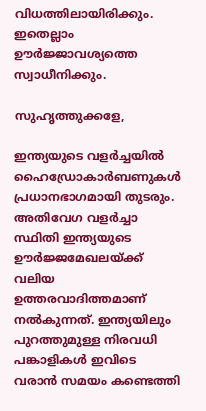വിധത്തിലായിരിക്കും. ഇതെല്ലാം ഊര്‍ജ്ജാവശ്യത്തെ സ്വാധീനിക്കും.

സുഹൃത്തുക്കളേ,

ഇന്ത്യയുടെ വളര്‍ച്ചയില്‍ ഹൈഡ്രോകാര്‍ബണുകള്‍ പ്രധാനഭാഗമായി തുടരും. അതിവേഗ വളര്‍ച്ചാ സ്ഥിതി ഇന്ത്യയുടെ ഊര്‍ജ്ജമേഖലയ്ക്ക് വലിയ ഉത്തരവാദിത്തമാണ് നല്‍കുന്നത്. ഇന്ത്യയിലും പുറത്തുമുള്ള നിരവധി പങ്കാളികള്‍ ഇവിടെ വരാന്‍ സമയം കണ്ടെത്തി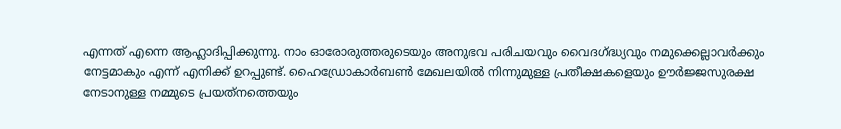എന്നത് എന്നെ ആഹ്ലാദിപ്പിക്കുന്നു. നാം ഓരോരുത്തരുടെയും അനുഭവ പരിചയവും വൈദഗ്ദ്ധ്യവും നമുക്കെല്ലാവര്‍ക്കും നേട്ടമാകും എന്ന് എനിക്ക് ഉറപ്പുണ്ട്. ഹൈഡ്രോകാര്‍ബണ്‍ മേഖലയില്‍ നിന്നുമുള്ള പ്രതീക്ഷകളെയും ഊര്‍ജ്ജസുരക്ഷ നേടാനുള്ള നമ്മുടെ പ്രയത്‌നത്തെയും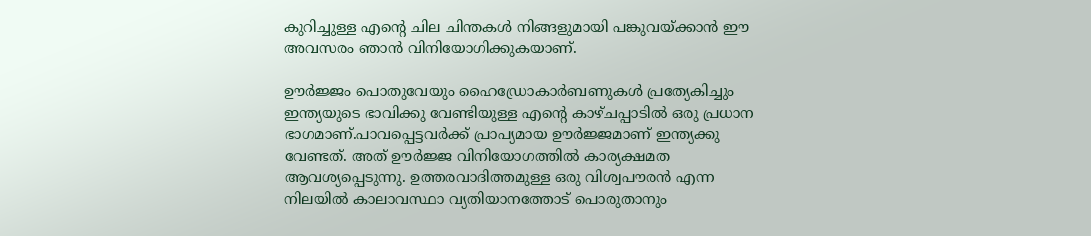കുറിച്ചുള്ള എന്റെ ചില ചിന്തകള്‍ നിങ്ങളുമായി പങ്കുവയ്ക്കാന്‍ ഈ അവസരം ഞാന്‍ വിനിയോഗിക്കുകയാണ്.

ഊര്‍ജ്ജം പൊതുവേയും ഹൈഡ്രോകാര്‍ബണുകള്‍ പ്രത്യേകിച്ചും ഇന്ത്യയുടെ ഭാവിക്കു വേണ്ടിയുള്ള എന്റെ കാഴ്ചപ്പാടില്‍ ഒരു പ്രധാന ഭാഗമാണ്.പാവപ്പെട്ടവര്‍ക്ക് പ്രാപ്യമായ ഊര്‍ജ്ജമാണ് ഇന്ത്യക്കു വേണ്ടത്. അത് ഊര്‍ജ്ജ വിനിയോഗത്തില്‍ കാര്യക്ഷമത ആവശ്യപ്പെടുന്നു. ഉത്തരവാദിത്തമുള്ള ഒരു വിശ്വപൗരന്‍ എന്ന നിലയില്‍ കാലാവസ്ഥാ വ്യതിയാനത്തോട് പൊരുതാനും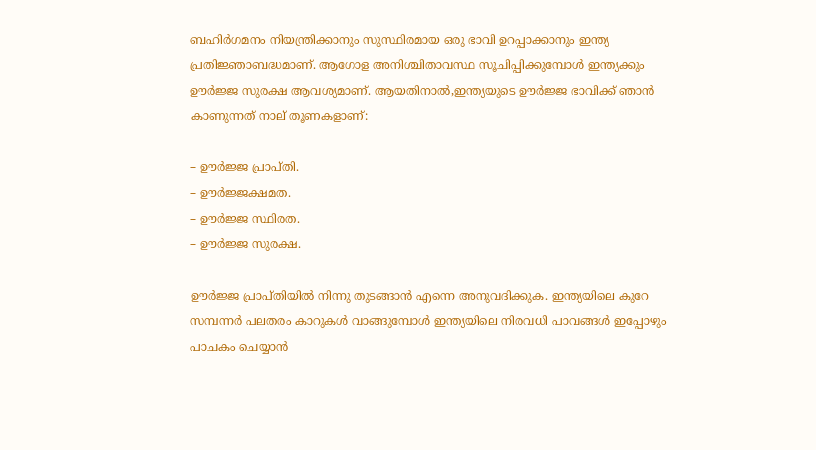ബഹിര്‍ഗമനം നിയന്ത്രിക്കാനും സുസ്ഥിരമായ ഒരു ഭാവി ഉറപ്പാക്കാനും ഇന്ത്യ പ്രതിജ്ഞാബദ്ധമാണ്. ആഗോള അനിശ്ചിതാവസ്ഥ സൂചിപ്പിക്കുമ്പോള്‍ ഇന്ത്യക്കും ഊര്‍ജ്ജ സുരക്ഷ ആവശ്യമാണ്. ആയതിനാല്‍,ഇന്ത്യയുടെ ഊര്‍ജ്ജ ഭാവിക്ക് ഞാന്‍ കാണുന്നത് നാല് തൂണകളാണ്:

– ഊര്‍ജ്ജ പ്രാപ്തി.
– ഊര്‍ജ്ജക്ഷമത.
– ഊര്‍ജ്ജ സ്ഥിരത.
– ഊര്‍ജ്ജ സുരക്ഷ.

ഊര്‍ജ്ജ പ്രാപ്തിയില്‍ നിന്നു തുടങ്ങാന്‍ എന്നെ അനുവദിക്കുക. ഇന്ത്യയിലെ കുറേ സമ്പന്നര്‍ പലതരം കാറുകള്‍ വാങ്ങുമ്പോള്‍ ഇന്ത്യയിലെ നിരവധി പാവങ്ങള്‍ ഇപ്പോഴും പാചകം ചെയ്യാന്‍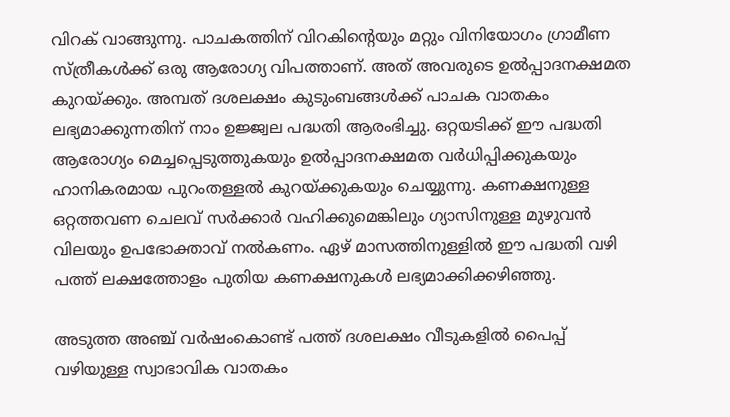വിറക് വാങ്ങുന്നു. പാചകത്തിന് വിറകിന്റെയും മറ്റും വിനിയോഗം ഗ്രാമീണ സ്ത്രീകള്‍ക്ക് ഒരു ആരോഗ്യ വിപത്താണ്. അത് അവരുടെ ഉല്‍പ്പാദനക്ഷമത കുറയ്ക്കും. അമ്പത് ദശലക്ഷം കുടുംബങ്ങള്‍ക്ക് പാചക വാതകം ലഭ്യമാക്കുന്നതിന് നാം ഉജ്ജ്വല പദ്ധതി ആരംഭിച്ചു. ഒറ്റയടിക്ക് ഈ പദ്ധതി ആരോഗ്യം മെച്ചപ്പെടുത്തുകയും ഉല്‍പ്പാദനക്ഷമത വര്‍ധിപ്പിക്കുകയും ഹാനികരമായ പുറംതള്ളല്‍ കുറയ്ക്കുകയും ചെയ്യുന്നു. കണക്ഷനുള്ള ഒറ്റത്തവണ ചെലവ് സര്‍ക്കാര്‍ വഹിക്കുമെങ്കിലും ഗ്യാസിനുള്ള മുഴുവന്‍ വിലയും ഉപഭോക്താവ് നല്‍കണം. ഏഴ് മാസത്തിനുള്ളില്‍ ഈ പദ്ധതി വഴി പത്ത് ലക്ഷത്തോളം പുതിയ കണക്ഷനുകള്‍ ലഭ്യമാക്കിക്കഴിഞ്ഞു.

അടുത്ത അഞ്ച് വര്‍ഷംകൊണ്ട് പത്ത് ദശലക്ഷം വീടുകളില്‍ പൈപ്പ് വഴിയുള്ള സ്വാഭാവിക വാതകം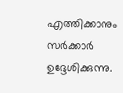എത്തിക്കാനും സര്‍ക്കാര്‍ ഉദ്ദേശിക്കുന്നു.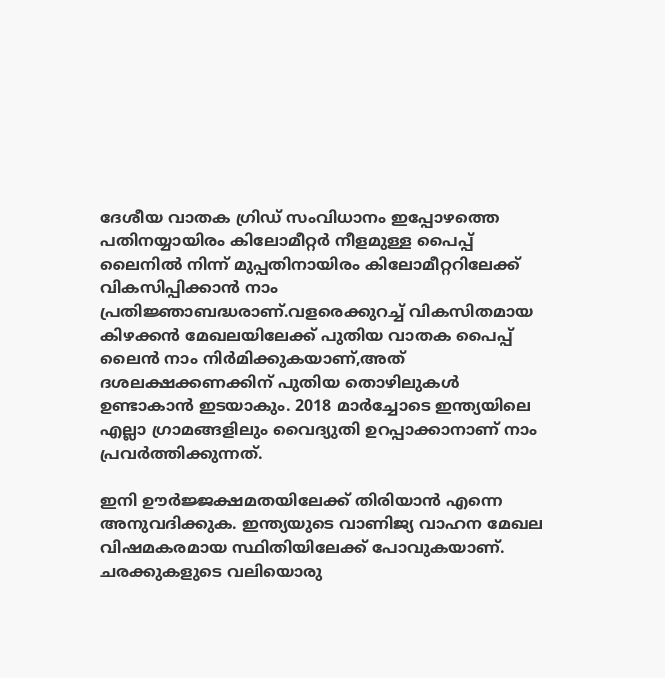ദേശീയ വാതക ഗ്രിഡ് സംവിധാനം ഇപ്പോഴത്തെ പതിനയ്യായിരം കിലോമീറ്റര്‍ നീളമുള്ള പൈപ്പ് ലൈനില്‍ നിന്ന് മുപ്പതിനായിരം കിലോമീറ്ററിലേക്ക് വികസിപ്പിക്കാന്‍ നാം പ്രതിജ്ഞാബദ്ധരാണ്.വളരെക്കുറച്ച് വികസിതമായ കിഴക്കന്‍ മേഖലയിലേക്ക് പുതിയ വാതക പൈപ്പ് ലൈന്‍ നാം നിര്‍മിക്കുകയാണ്,അത് ദശലക്ഷക്കണക്കിന് പുതിയ തൊഴിലുകള്‍ ഉണ്ടാകാന്‍ ഇടയാകും. 2018 മാര്‍ച്ചോടെ ഇന്ത്യയിലെ എല്ലാ ഗ്രാമങ്ങളിലും വൈദ്യുതി ഉറപ്പാക്കാനാണ് നാം പ്രവര്‍ത്തിക്കുന്നത്.

ഇനി ഊര്‍ജ്ജക്ഷമതയിലേക്ക് തിരിയാന്‍ എന്നെ അനുവദിക്കുക. ഇന്ത്യയുടെ വാണിജ്യ വാഹന മേഖല വിഷമകരമായ സ്ഥിതിയിലേക്ക് പോവുകയാണ്. ചരക്കുകളുടെ വലിയൊരു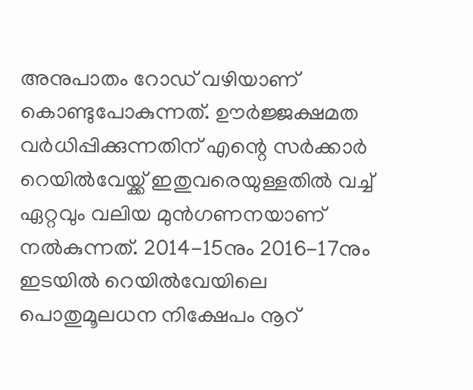അനുപാതം റോഡ് വഴിയാണ് കൊണ്ടുപോകുന്നത്. ഊര്‍ജ്ജക്ഷമത വര്‍ധിപ്പിക്കുന്നതിന് എന്റെ സര്‍ക്കാര്‍ റെയില്‍വേയ്ക്ക് ഇതുവരെയുള്ളതില്‍ വച്ച് ഏറ്റവും വലിയ മുന്‍ഗണനയാണ് നല്‍കുന്നത്. 2014-15നും 2016-17നും ഇടയില്‍ റെയില്‍വേയിലെ പൊതുമൂലധന നിക്ഷേപം നൂറ്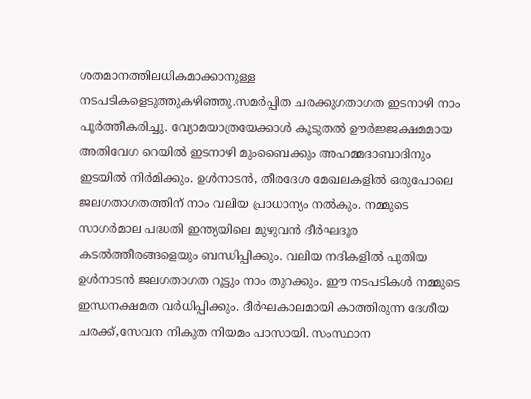ശതമാനത്തിലധികമാക്കാനുള്ള നടപടികളെടുത്തുകഴിഞ്ഞു.സമര്‍പ്പിത ചരക്കുഗതാഗത ഇടനാഴി നാം പൂര്‍ത്തീകരിച്ചു. വ്യോമയാത്രയേക്കാള്‍ കൂടുതല്‍ ഊര്‍ജ്ജക്ഷമമായ അതിവേഗ റെയില്‍ ഇടനാഴി മുംബൈക്കും അഹമ്മദാബാദിനും ഇടയില്‍ നിര്‍മിക്കും. ഉള്‍നാടന്‍, തീരദേശ മേഖലകളില്‍ ഒരുപോലെ ജലഗതാഗതത്തിന് നാം വലിയ പ്രാധാന്യം നല്‍കും. നമ്മുടെ സാഗര്‍മാല പദ്ധതി ഇന്ത്യയിലെ മുഴുവന്‍ ദീര്‍ഘദൂര കടല്‍ത്തീരങ്ങളെയും ബന്ധിപ്പിക്കും. വലിയ നദികളില്‍ പുതിയ ഉള്‍നാടന്‍ ജലഗതാഗത റൂട്ടും നാം തുറക്കും. ഈ നടപടികള്‍ നമ്മുടെ ഇന്ധനക്ഷമത വര്‍ധിപ്പിക്കും. ദീര്‍ഘകാലമായി കാത്തിരുന്ന ദേശീയ ചരക്ക്,സേവന നികുത നിയമം പാസായി. സംസ്ഥാന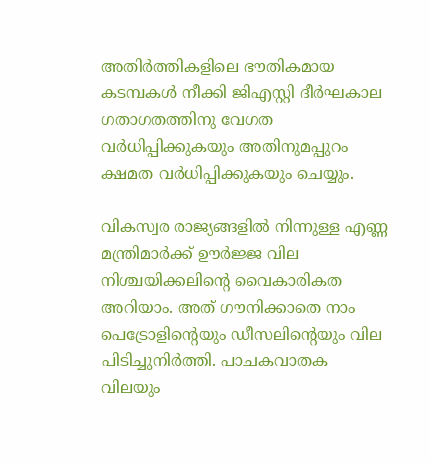അതിര്‍ത്തികളിലെ ഭൗതികമായ കടമ്പകള്‍ നീക്കി ജിഎസ്റ്റി ദീര്‍ഘകാല ഗതാഗതത്തിനു വേഗത വര്‍ധിപ്പിക്കുകയും അതിനുമപ്പുറം ക്ഷമത വര്‍ധിപ്പിക്കുകയും ചെയ്യും.

വികസ്വര രാജ്യങ്ങളില്‍ നിന്നുള്ള എണ്ണ മന്ത്രിമാര്‍ക്ക് ഊര്‍ജ്ജ വില നിശ്ചയിക്കലിന്റെ വൈകാരികത അറിയാം. അത് ഗൗനിക്കാതെ നാം പെട്രോളിന്റെയും ഡീസലിന്റെയും വില പിടിച്ചുനിര്‍ത്തി. പാചകവാതക വിലയും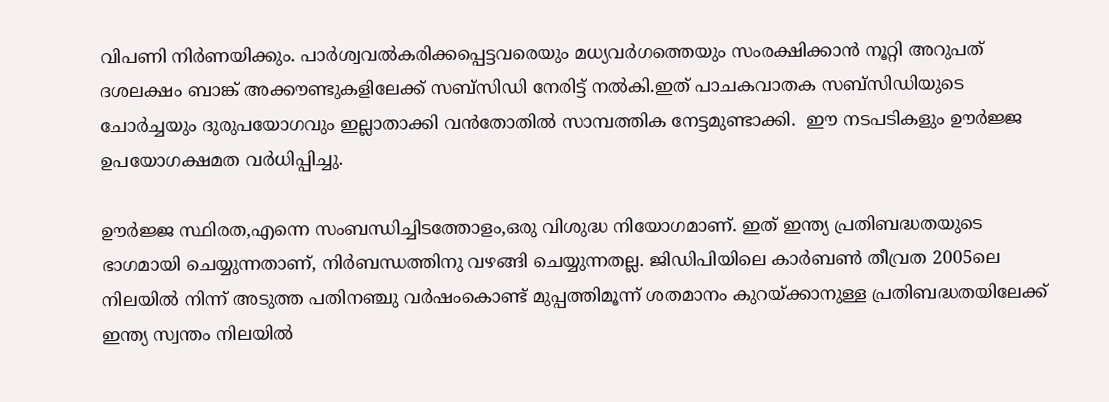വിപണി നിര്‍ണയിക്കും. പാര്‍ശ്വവല്‍കരിക്കപ്പെട്ടവരെയും മധ്യവര്‍ഗത്തെയും സംരക്ഷിക്കാന്‍ നൂറ്റി അറുപത് ദശലക്ഷം ബാങ്ക് അക്കൗണ്ടുകളിലേക്ക് സബ്‌സിഡി നേരിട്ട് നല്‍കി.ഇത് പാചകവാതക സബ്‌സിഡിയുടെ ചോര്‍ച്ചയും ദുരുപയോഗവും ഇല്ലാതാക്കി വന്‍തോതില്‍ സാമ്പത്തിക നേട്ടമുണ്ടാക്കി.  ഈ നടപടികളും ഊര്‍ജ്ജ ഉപയോഗക്ഷമത വര്‍ധിപ്പിച്ചു.

ഊര്‍ജ്ജ സ്ഥിരത,എന്നെ സംബന്ധിച്ചിടത്തോളം,ഒരു വിശുദ്ധ നിയോഗമാണ്. ഇത് ഇന്ത്യ പ്രതിബദ്ധതയുടെ ഭാഗമായി ചെയ്യുന്നതാണ്, നിര്‍ബന്ധത്തിനു വഴങ്ങി ചെയ്യുന്നതല്ല. ജിഡിപിയിലെ കാര്‍ബണ്‍ തീവ്രത 2005ലെ നിലയില്‍ നിന്ന് അടുത്ത പതിനഞ്ചു വര്‍ഷംകൊണ്ട് മുപ്പത്തിമൂന്ന് ശതമാനം കുറയ്ക്കാനുള്ള പ്രതിബദ്ധതയിലേക്ക് ഇന്ത്യ സ്വന്തം നിലയില്‍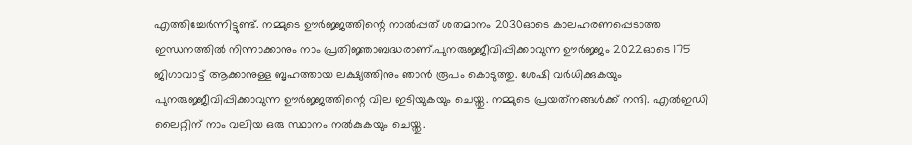എത്തിച്ചേര്‍ന്നിട്ടുണ്ട്. നമ്മുടെ ഊര്‍ജ്ജത്തിന്റെ നാല്‍പ്പത് ശതമാനം 2030ഓടെ കാലഹരണപ്പെടാത്ത ഇന്ധനത്തില്‍ നിന്നാക്കാനും നാം പ്രതിജ്ഞാബദ്ധരാണ്.പുനരുജ്ജീവിപ്പിക്കാവുന്ന ഊര്‍ജ്ജം 2022ഓടെ 175 ജിഗാവാട്ട് ആക്കാനുള്ള ബൃഹത്തായ ലക്ഷ്യത്തിനും ഞാന്‍ രൂപം കൊടുത്തു. ശേഷി വര്‍ധിക്കുകയും പുനരുജ്ജീവിപ്പിക്കാവുന്ന ഊര്‍ജ്ജത്തിന്റെ വില ഇടിയുകയും ചെയ്തു. നമ്മുടെ പ്രയത്‌നങ്ങള്‍ക്ക് നന്ദി. എല്‍ഇഡി ലൈറ്റിന് നാം വലിയ ഒരു സ്ഥാനം നല്‍കുകയും ചെയ്തു.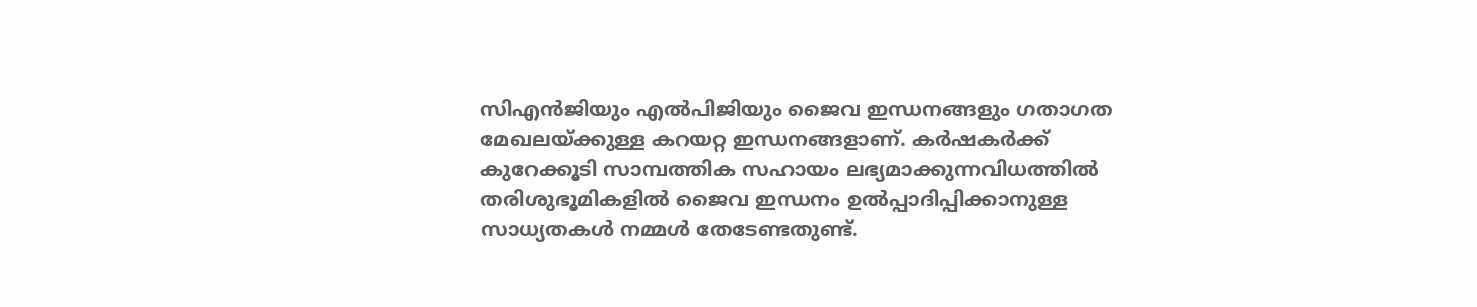സിഎന്‍ജിയും എല്‍പിജിയും ജൈവ ഇന്ധനങ്ങളും ഗതാഗത മേഖലയ്ക്കുള്ള കറയറ്റ ഇന്ധനങ്ങളാണ്. കര്‍ഷകര്‍ക്ക് കുറേക്കൂടി സാമ്പത്തിക സഹായം ലഭ്യമാക്കുന്നവിധത്തില്‍ തരിശുഭൂമികളില്‍ ജൈവ ഇന്ധനം ഉല്‍പ്പാദിപ്പിക്കാനുള്ള സാധ്യതകള്‍ നമ്മള്‍ തേടേണ്ടതുണ്ട്.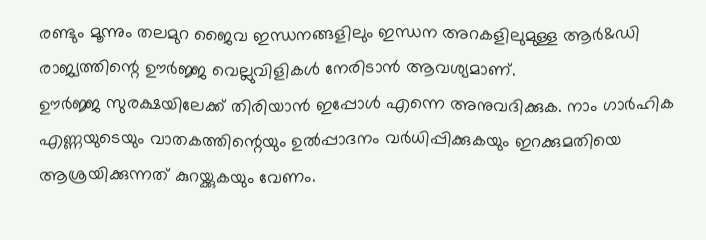രണ്ടും മൂന്നും തലമുറ ജൈവ ഇന്ധനങ്ങളിലും ഇന്ധന അറകളിലുമുള്ള ആര്‍&ഡി രാജ്യത്തിന്റെ ഊര്‍ജ്ജ വെല്ലുവിളികള്‍ നേരിടാന്‍ ആവശ്യമാണ്.
ഊര്‍ജ്ജ സുരക്ഷയിലേക്ക് തിരിയാന്‍ ഇപ്പോള്‍ എന്നെ അനുവദിക്കുക. നാം ഗാര്‍ഹിക എണ്ണയുടെയും വാതകത്തിന്റെയും ഉല്‍പ്പാദനം വര്‍ധിപ്പിക്കുകയും ഇറക്കുമതിയെ ആശ്രയിക്കുന്നത് കുറയ്ക്കുകയും വേണം.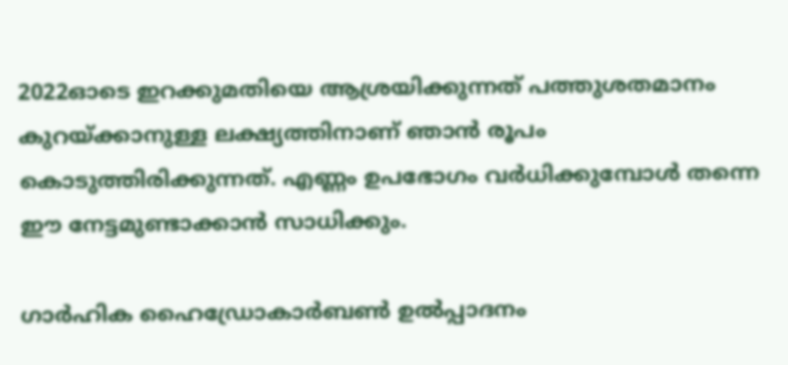2022ഓടെ ഇറക്കുമതിയെ ആശ്രയിക്കുന്നത് പത്തുശതമാനം കുറയ്ക്കാനുള്ള ലക്ഷ്യത്തിനാണ് ഞാന്‍ രൂപം കൊടുത്തിരിക്കുന്നത്. എണ്ണം ഉപഭോഗം വര്‍ധിക്കുമ്പോള്‍ തന്നെ ഈ നേട്ടമുണ്ടാക്കാന്‍ സാധിക്കും.

ഗാര്‍ഹിക ഹൈഡ്രോകാര്‍ബണ്‍ ഉല്‍പ്പാദനം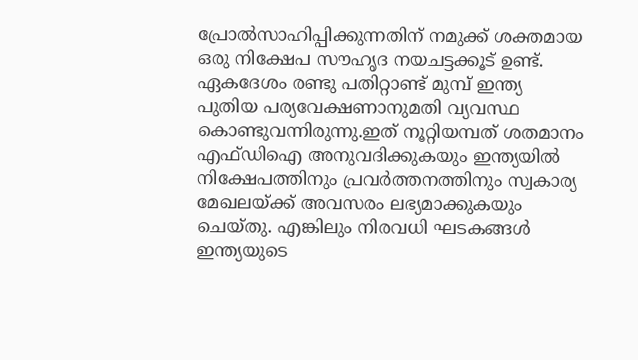പ്രോല്‍സാഹിപ്പിക്കുന്നതിന് നമുക്ക് ശക്തമായ ഒരു നിക്ഷേപ സൗഹൃദ നയചട്ടക്കൂട് ഉണ്ട്. ഏകദേശം രണ്ടു പതിറ്റാണ്ട് മുമ്പ് ഇന്ത്യ പുതിയ പര്യവേക്ഷണാനുമതി വ്യവസ്ഥ കൊണ്ടുവന്നിരുന്നു.ഇത് നൂറ്റിയമ്പത് ശതമാനം എഫ്ഡിഐ അനുവദിക്കുകയും ഇന്ത്യയില്‍ നിക്ഷേപത്തിനും പ്രവര്‍ത്തനത്തിനും സ്വകാര്യ മേഖലയ്ക്ക് അവസരം ലഭ്യമാക്കുകയും ചെയ്തു. എങ്കിലും നിരവധി ഘടകങ്ങള്‍ ഇന്ത്യയുടെ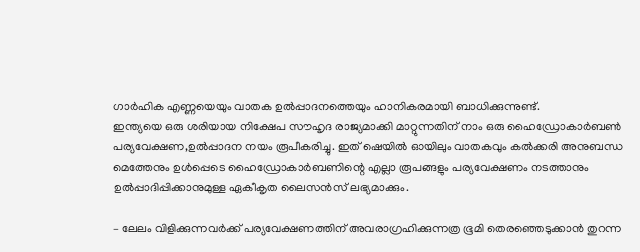ഗാര്‍ഹിക എണ്ണയെയും വാതക ഉല്‍പ്പാദനത്തെയും ഹാനികരമായി ബാധിക്കുന്നുണ്ട്.
ഇന്ത്യയെ ഒരു ശരിയായ നിക്ഷേപ സൗഹൃദ രാജ്യമാക്കി മാറ്റുന്നതിന് നാം ഒരു ഹൈഡ്രോകാര്‍ബണ്‍ പര്യവേക്ഷണ,ഉല്‍പ്പാദന നയം രൂപീകരിച്ചു. ഇത് ഷെയില്‍ ഓയിലും വാതകവും കല്‍ക്കരി അനുബന്ധ മെത്തേനും ഉള്‍പ്പെടെ ഹൈഡ്രോകാര്‍ബണിന്റെ എല്ലാ രൂപങ്ങളും പര്യവേക്ഷണം നടത്താനും ഉല്‍പ്പാദിപ്പിക്കാനുമുള്ള ഏകീകൃത ലൈസന്‍സ് ലഭ്യമാക്കും.

– ലേലം വിളിക്കുന്നവര്‍ക്ക് പര്യവേക്ഷണത്തിന് അവരാഗ്രഹിക്കുന്നത്ര ഭൂമി തെരഞ്ഞെടുക്കാന്‍ തുറന്ന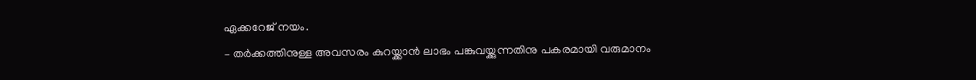ഏക്കറേജ് നയം.
– തര്‍ക്കത്തിനുള്ള അവസരം കുറയ്ക്കാന്‍ ലാഭം പങ്കുവയ്ക്കുന്നതിനു പകരമായി വരുമാനം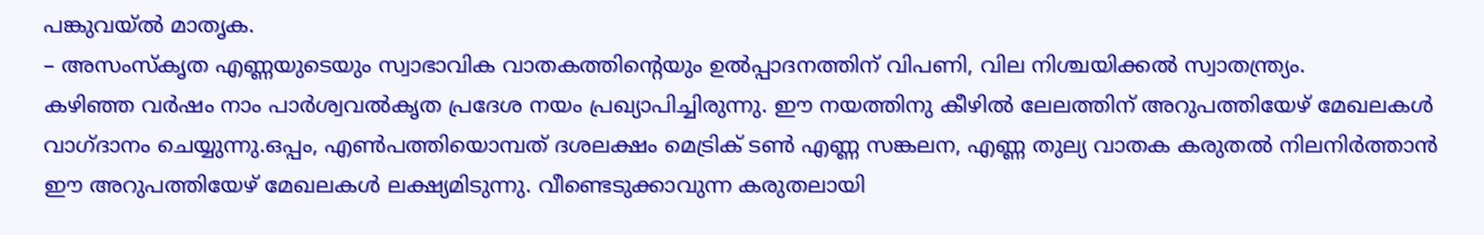പങ്കുവയ്ല്‍ മാതൃക.
– അസംസ്‌കൃത എണ്ണയുടെയും സ്വാഭാവിക വാതകത്തിന്റെയും ഉല്‍പ്പാദനത്തിന് വിപണി, വില നിശ്ചയിക്കല്‍ സ്വാതന്ത്ര്യം.
കഴിഞ്ഞ വര്‍ഷം നാം പാര്‍ശ്വവല്‍കൃത പ്രദേശ നയം പ്രഖ്യാപിച്ചിരുന്നു. ഈ നയത്തിനു കീഴില്‍ ലേലത്തിന് അറുപത്തിയേഴ് മേഖലകള്‍ വാഗ്ദാനം ചെയ്യുന്നു.ഒപ്പം, എണ്‍പത്തിയൊമ്പത് ദശലക്ഷം മെട്രിക് ടണ്‍ എണ്ണ സങ്കലന, എണ്ണ തുല്യ വാതക കരുതല്‍ നിലനിര്‍ത്താന്‍ ഈ അറുപത്തിയേഴ് മേഖലകള്‍ ലക്ഷ്യമിടുന്നു. വീണ്ടെടുക്കാവുന്ന കരുതലായി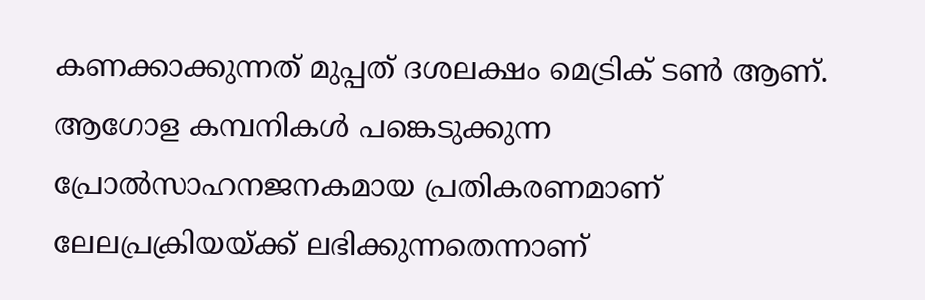കണക്കാക്കുന്നത് മുപ്പത് ദശലക്ഷം മെട്രിക് ടണ്‍ ആണ്. ആഗോള കമ്പനികള്‍ പങ്കെടുക്കുന്ന പ്രോല്‍സാഹനജനകമായ പ്രതികരണമാണ് ലേലപ്രക്രിയയ്ക്ക് ലഭിക്കുന്നതെന്നാണ്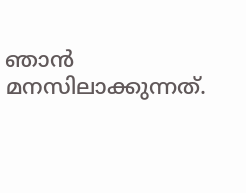ഞാന്‍ മനസിലാക്കുന്നത്.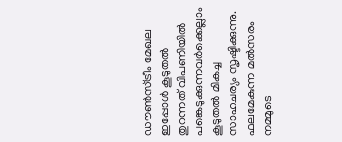ഡൗണ്‍സ്ട്രീം മേഖല ഇപ്പോള്‍ കൂടുതല്‍ തുറന്നത് വിപണിയില്‍ പങ്കെടുക്കുന്നവര്‍ക്കെല്ലാം കൂടുതല്‍ മികച്ച സാഹചര്യം സൃഷ്ടിക്കുന്നു. ഫലമേകുന്ന മല്‍സരം നമ്മുടെ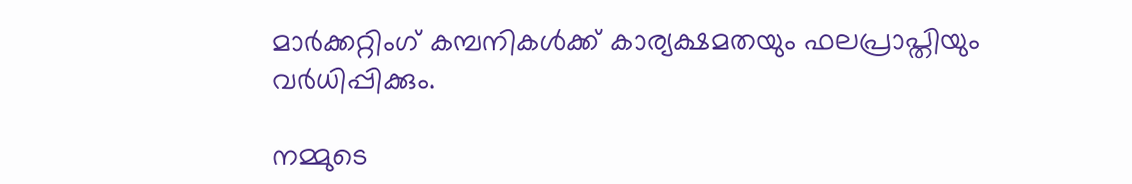മാര്‍ക്കറ്റിംഗ് കമ്പനികള്‍ക്ക് കാര്യക്ഷമതയും ഫലപ്രാപ്തിയും വര്‍ധിപ്പിക്കും.

നമ്മുടെ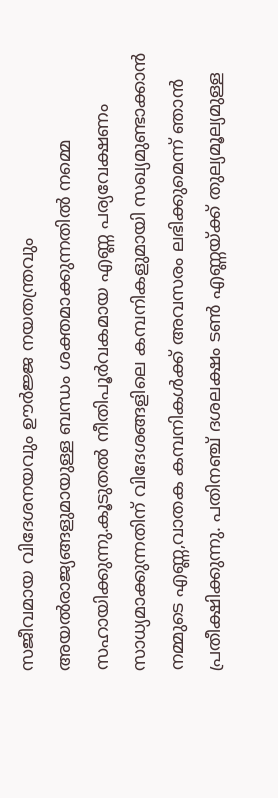സജീവമായ വിദേശനയവും ഊര്‍ജ്ജ നയതന്ത്രവും അയല്‍രാജ്യങ്ങളുമായുള്ള ബന്ധം ശക്തമാക്കുന്നതില്‍ നമ്മെ സഹായിക്കുന്നു.കൂടുതല്‍ നീതിപൂര്‍വകമായ എണ്ണ പര്യവേക്ഷണം സാധ്യമാക്കുന്നതിന് വിദേശങ്ങളിലെ കമ്പനികളുമായി സഖ്യമുണ്ടാക്കാന്‍ നമ്മുടെ എണ്ണ,വാതക കമ്പനികള്‍ക്ക് അവസരം ലഭിക്കുമെന്ന് ഞാന്‍ പ്രതീക്ഷിക്കുന്നു. പതിനഞ്ച് ദശലക്ഷം ടണ്‍ എണ്ണയ്ക്ക് തുല്യമൂല്യമുള്ള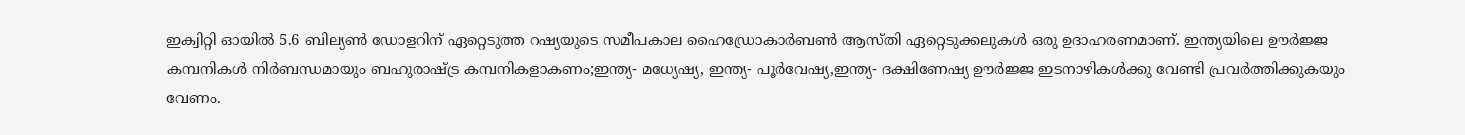ഇക്വിറ്റി ഓയില്‍ 5.6 ബില്യണ്‍ ഡോളറിന് ഏറ്റെടുത്ത റഷ്യയുടെ സമീപകാല ഹൈഡ്രോകാര്‍ബണ്‍ ആസ്തി ഏറ്റെടുക്കലുകള്‍ ഒരു ഉദാഹരണമാണ്. ഇന്ത്യയിലെ ഊര്‍ജ്ജ കമ്പനികള്‍ നിര്‍ബന്ധമായും ബഹുരാഷ്ട്ര കമ്പനികളാകണം;ഇന്ത്യ- മധ്യേഷ്യ, ഇന്ത്യ- പൂര്‍വേഷ്യ,ഇന്ത്യ- ദക്ഷിണേഷ്യ ഊര്‍ജ്ജ ഇടനാഴികള്‍ക്കു വേണ്ടി പ്രവര്‍ത്തിക്കുകയും വേണം.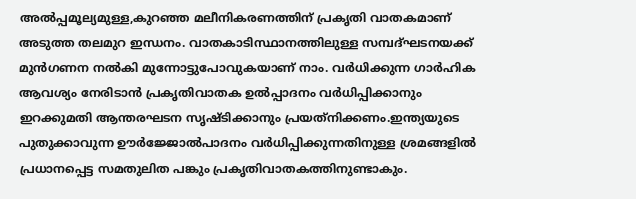അല്‍പ്പമൂല്യമുള്ള,കുറഞ്ഞ മലീനികരണത്തിന് പ്രകൃതി വാതകമാണ് അടുത്ത തലമുറ ഇന്ധനം. വാതകാടിസ്ഥാനത്തിലുള്ള സമ്പദ്ഘടനയക്ക് മുന്‍ഗണന നല്‍കി മുന്നോട്ടുപോവുകയാണ് നാം. വര്‍ധിക്കുന്ന ഗാര്‍ഹിക ആവശ്യം നേരിടാന്‍ പ്രകൃതിവാതക ഉല്‍പ്പാദനം വര്‍ധിപ്പിക്കാനും ഇറക്കുമതി ആന്തരഘടന സൃഷ്ടിക്കാനും പ്രയത്‌നിക്കണം.ഇന്ത്യയുടെ പുതുക്കാവുന്ന ഊര്‍ജ്ജോല്‍പാദനം വര്‍ധിപ്പിക്കുന്നതിനുള്ള ശ്രമങ്ങളില്‍ പ്രധാനപ്പെട്ട സമതുലിത പങ്കും പ്രകൃതിവാതകത്തിനുണ്ടാകും.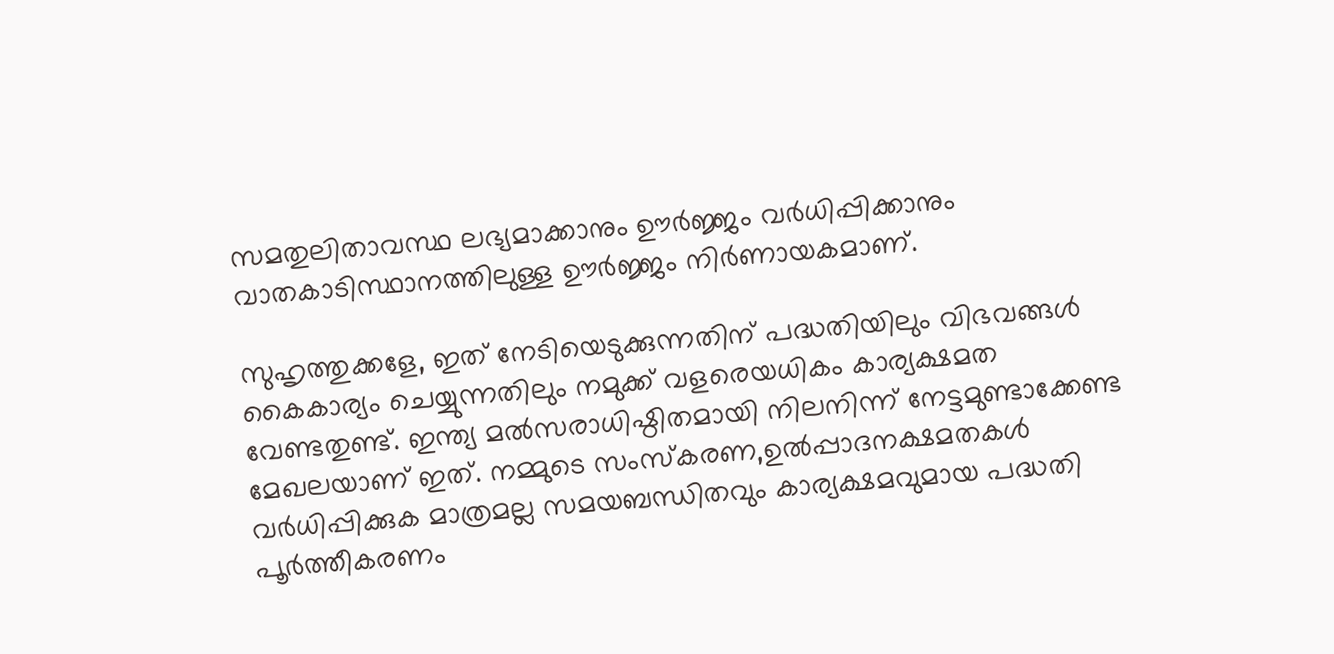സമതുലിതാവസ്ഥ ലഭ്യമാക്കാനും ഊര്‍ജ്ജം വര്‍ധിപ്പിക്കാനും വാതകാടിസ്ഥാനത്തിലുള്ള ഊര്‍ജ്ജം നിര്‍ണായകമാണ്.

സുഹൃത്തുക്കളേ, ഇത് നേടിയെടുക്കുന്നതിന് പദ്ധതിയിലും വിഭവങ്ങള്‍ കൈകാര്യം ചെയ്യുന്നതിലും നമുക്ക് വളരെയധികം കാര്യക്ഷമത വേണ്ടതുണ്ട്. ഇന്ത്യ മല്‍സരാധിഷ്ഠിതമായി നിലനിന്ന് നേട്ടമുണ്ടാക്കേണ്ട മേഖലയാണ് ഇത്. നമ്മുടെ സംസ്‌കരണ,ഉല്‍പ്പാദനക്ഷമതകള്‍ വര്‍ധിപ്പിക്കുക മാത്രമല്ല സമയബന്ധിതവും കാര്യക്ഷമവുമായ പദ്ധതി പൂര്‍ത്തീകരണം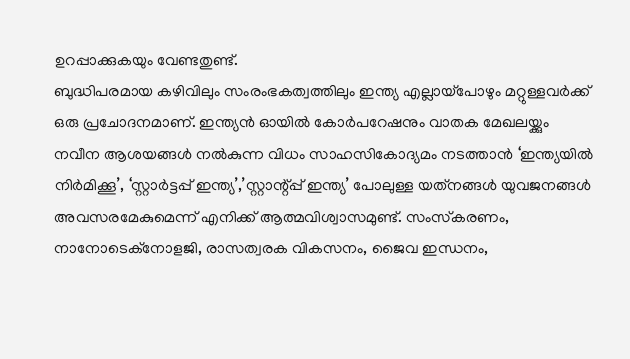ഉറപ്പാക്കുകയും വേണ്ടതുണ്ട്.
ബുദ്ധിപരമായ കഴിവിലും സംരംഭകത്വത്തിലും ഇന്ത്യ എല്ലായ്‌പോഴും മറ്റുള്ളവര്‍ക്ക് ഒരു പ്രചോദനമാണ്. ഇന്ത്യന്‍ ഓയില്‍ കോര്‍പറേഷനും വാതക മേഖലയ്ക്കും നവീന ആശയങ്ങള്‍ നല്‍കുന്ന വിധം സാഹസികോദ്യമം നടത്താന്‍ ‘ഇന്ത്യയില്‍ നിര്‍മിക്കൂ’, ‘സ്റ്റാര്‍ട്ടപ്പ് ഇന്ത്യ’,’സ്റ്റാന്റ്പ്പ് ഇന്ത്യ’ പോലുള്ള യത്‌നങ്ങള്‍ യുവജനങ്ങള്‍ അവസരമേകുമെന്ന് എനിക്ക് ആത്മവിശ്വാസമുണ്ട്. സംസ്‌കരണം, നാനോടെക്‌നോളജി, രാസത്വരക വികസനം, ജൈവ ഇന്ധനം,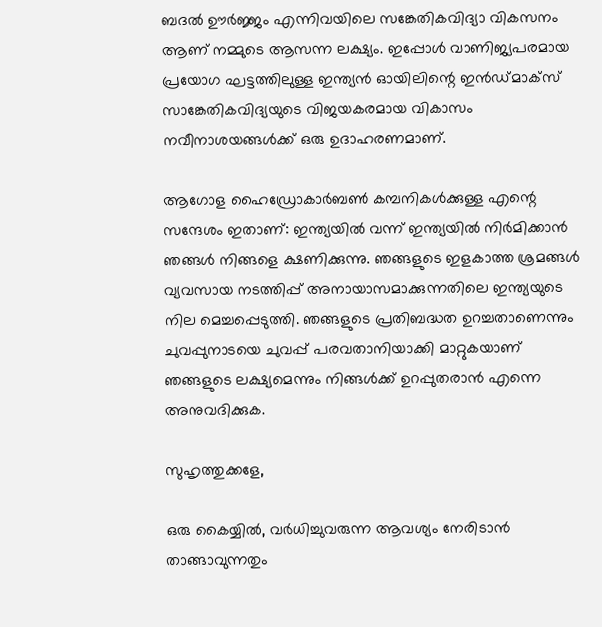ബദല്‍ ഊര്‍ജ്ജം എന്നിവയിലെ സങ്കേതികവിദ്യാ വികസനം ആണ് നമ്മുടെ ആസന്ന ലക്ഷ്യം. ഇപ്പോള്‍ വാണിജ്യപരമായ പ്രയോഗ ഘട്ടത്തിലുള്ള ഇന്ത്യന്‍ ഓയിലിന്റെ ഇന്‍ഡ്മാക്‌സ് സാങ്കേതികവിദ്യയുടെ വിജയകരമായ വികാസം നവീനാശയങ്ങള്‍ക്ക് ഒരു ഉദാഹരണമാണ്.

ആഗോള ഹൈഡ്രോകാര്‍ബണ്‍ കമ്പനികള്‍ക്കുള്ള എന്റെ സന്ദേശം ഇതാണ്: ഇന്ത്യയില്‍ വന്ന് ഇന്ത്യയില്‍ നിര്‍മിക്കാന്‍ ഞങ്ങള്‍ നിങ്ങളെ ക്ഷണിക്കുന്നു. ഞങ്ങളുടെ ഇളകാത്ത ശ്രമങ്ങള്‍ വ്യവസായ നടത്തിപ്പ് അനായാസമാക്കുന്നതിലെ ഇന്ത്യയുടെ നില മെച്ചപ്പെടുത്തി. ഞങ്ങളുടെ പ്രതിബദ്ധത ഉറച്ചതാണെന്നും ചുവപ്പുനാടയെ ചുവപ്പ് പരവതാനിയാക്കി മാറ്റുകയാണ് ഞങ്ങളുടെ ലക്ഷ്യമെന്നും നിങ്ങള്‍ക്ക് ഉറപ്പുതരാന്‍ എന്നെ അനുവദിക്കുക.

സുഹൃത്തുക്കളേ,

ഒരു കൈയ്യില്‍, വര്‍ധിച്ചുവരുന്ന ആവശ്യം നേരിടാന്‍ താങ്ങാവുന്നതും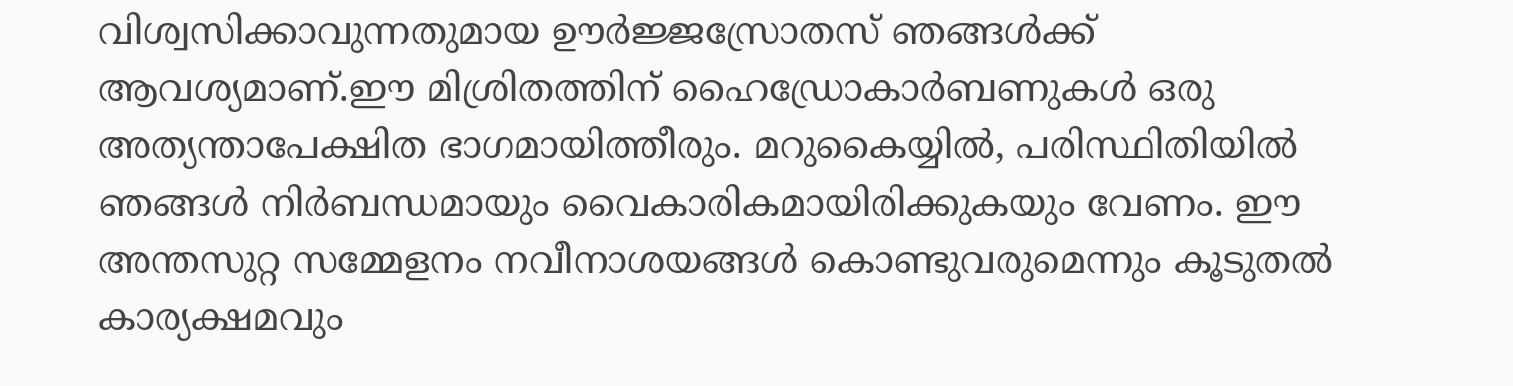വിശ്വസിക്കാവുന്നതുമായ ഊര്‍ജ്ജസ്രോതസ് ഞങ്ങള്‍ക്ക് ആവശ്യമാണ്.ഈ മിശ്രിതത്തിന് ഹൈഡ്രോകാര്‍ബണുകള്‍ ഒരു അത്യന്താപേക്ഷിത ഭാഗമായിത്തീരും. മറുകൈയ്യില്‍, പരിസ്ഥിതിയില്‍ ഞങ്ങള്‍ നിര്‍ബന്ധമായും വൈകാരികമായിരിക്കുകയും വേണം. ഈ അന്തസുറ്റ സമ്മേളനം നവീനാശയങ്ങള്‍ കൊണ്ടുവരുമെന്നും കൂടുതല്‍ കാര്യക്ഷമവും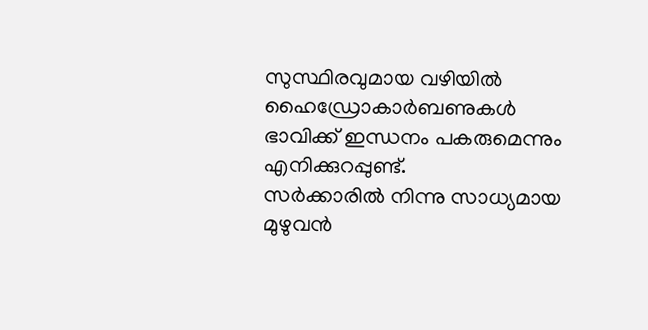സുസ്ഥിരവുമായ വഴിയില്‍ ഹൈഡ്രോകാര്‍ബണുകള്‍ ഭാവിക്ക് ഇന്ധനം പകരുമെന്നും എനിക്കുറപ്പുണ്ട്.
സര്‍ക്കാരില്‍ നിന്നു സാധ്യമായ മുഴുവന്‍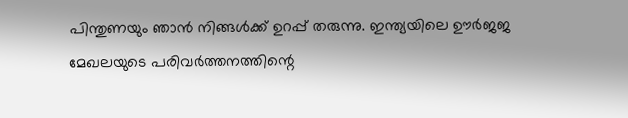പിന്തുണയും ഞാന്‍ നിങ്ങള്‍ക്ക് ഉറപ്പ് തരുന്നു. ഇന്ത്യയിലെ ഊര്‍ജജ മേഖലയുടെ പരിവര്‍ത്തനത്തിന്റെ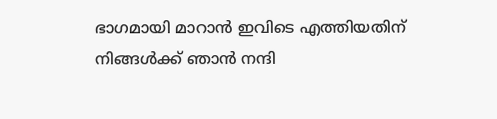ഭാഗമായി മാറാന്‍ ഇവിടെ എത്തിയതിന് നിങ്ങള്‍ക്ക് ഞാന്‍ നന്ദി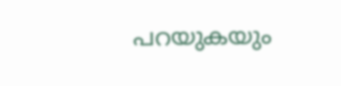പറയുകയും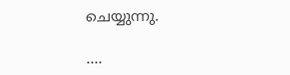ചെയ്യുന്നു.

….